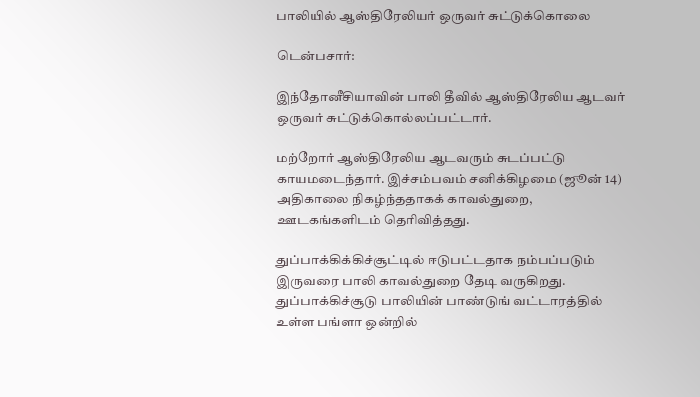பாலியில் ஆஸ்திரேலியர் ஒருவர் சுட்டுக்கொலை

டென்பசார்:

இந்தோனீசியாவின் பாலி தீவில் ஆஸ்திரேலிய ஆடவர் ஒருவர் சுட்டுக்கொல்லப்பட்டார்.

மற்றோர் ஆஸ்திரேலிய ஆடவரும் சுடப்பட்டு காயமடைந்தார். இச்சம்பவம் சனிக்கிழமை (ஜூன் 14) அதிகாலை நிகழ்ந்ததாகக் காவல்துறை, ஊடகங்களிடம் தெரிவித்தது.

துப்பாக்கிக்கிச்சூட்டில் ஈடுபட்டதாக நம்பப்படும் இருவரை பாலி காவல்துறை தேடி வருகிறது. துப்பாக்கிச்சூடு பாலியின் பாண்டுங் வட்டாரத்தில் உள்ள பங்ளா ஒன்றில்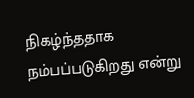நிகழ்ந்ததாக நம்பப்படுகிறது என்று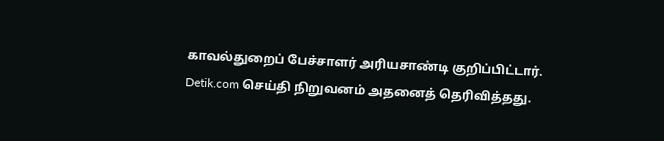காவல்துறைப் பேச்சாளர் அரியசாண்டி குறிப்பிட்டார். Detik.com செய்தி நிறுவனம் அதனைத் தெரிவித்தது.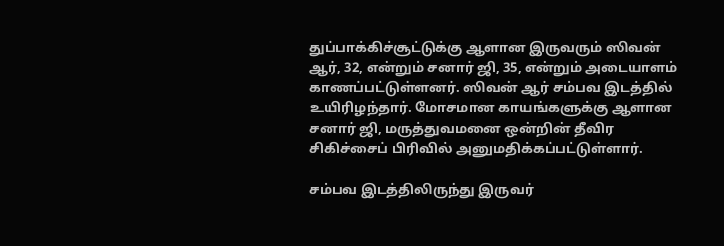துப்பாக்கிச்சூட்டுக்கு ஆளான இருவரும் ஸிவன் ஆர், 32, என்றும் சனார் ஜி, 35, என்றும் அடையாளம் காணப்பட்டுள்ளனர். ஸிவன் ஆர் சம்பவ இடத்தில் உயிரிழந்தார். மோசமான காயங்களுக்கு ஆளான சனார் ஜி, மருத்துவமனை ஒன்றின் தீவிர சிகிச்சைப் பிரிவில் அனுமதிக்கப்பட்டுள்ளார்.

சம்பவ இடத்திலிருந்து இருவர்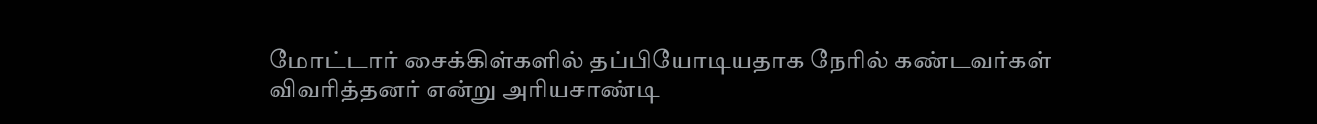மோட்டார் சைக்கிள்களில் தப்பியோடியதாக நேரில் கண்டவர்கள் விவரித்தனர் என்று அரியசாண்டி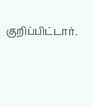குறிப்பிட்டார்.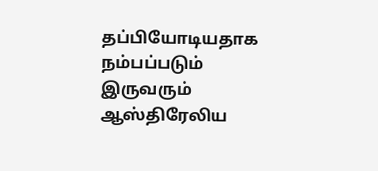தப்பியோடியதாக நம்பப்படும் இருவரும் ஆஸ்திரேலிய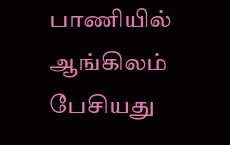பாணியில் ஆங்கிலம் பேசியது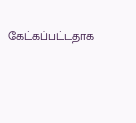கேட்கப்பட்டதாக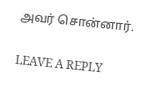அவர் சொன்னார்.

LEAVE A REPLY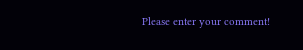Please enter your comment!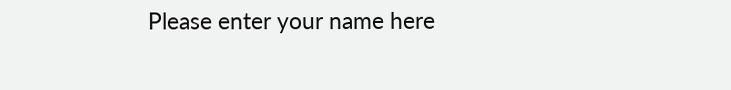Please enter your name here